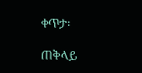ቀጥታ፡

ጠቅላይ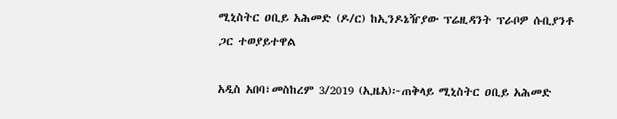ሚኒስትር ዐቢይ አሕመድ (ዶ/ር) ከኢንዶኔዥያው ፕሬዚዳንት ፕራቦዎ ሱቢያንቶ ጋር ተወያይተዋል

አዲስ አበባ፣መስከረም 3/2019 (ኢዜአ)፦ጠቅላይ ሚኒስትር ዐቢይ አሕመድ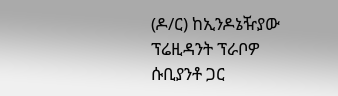(ዶ/ር) ከኢንዶኔዥያው ፕሬዚዳንት ፕራቦዎ ሱቢያንቶ ጋር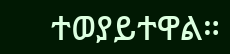ተወያይተዋል።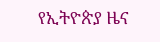የኢትዮጵያ ዜና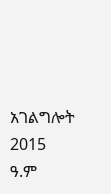አገልግሎት
2015
ዓ.ም